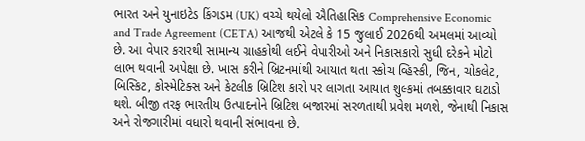ભારત અને યુનાઇટેડ કિંગડમ (UK) વચ્ચે થયેલો ઐતિહાસિક Comprehensive Economic and Trade Agreement (CETA) આજથી એટલે કે 15 જુલાઈ 2026થી અમલમાં આવ્યો છે. આ વેપાર કરારથી સામાન્ય ગ્રાહકોથી લઈને વેપારીઓ અને નિકાસકારો સુધી દરેકને મોટો લાભ થવાની અપેક્ષા છે. ખાસ કરીને બ્રિટનમાંથી આયાત થતા સ્કોચ વ્હિસ્કી, જિન, ચોકલેટ, બિસ્કિટ, કોસ્મેટિક્સ અને કેટલીક બ્રિટિશ કારો પર લાગતા આયાત શુલ્કમાં તબક્કાવાર ઘટાડો થશે. બીજી તરફ ભારતીય ઉત્પાદનોને બ્રિટિશ બજારમાં સરળતાથી પ્રવેશ મળશે, જેનાથી નિકાસ અને રોજગારીમાં વધારો થવાની સંભાવના છે.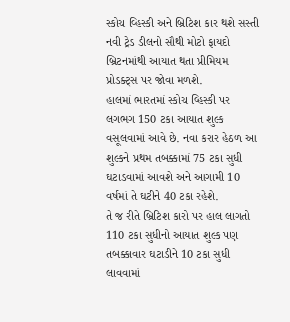સ્કોચ વ્હિસ્કી અને બ્રિટિશ કાર થશે સસ્તી
નવી ટ્રેડ ડીલનો સૌથી મોટો ફાયદો બ્રિટનમાંથી આયાત થતા પ્રીમિયમ પ્રોડક્ટ્સ પર જોવા મળશે.
હાલમાં ભારતમાં સ્કોચ વ્હિસ્કી પર લગભગ 150 ટકા આયાત શુલ્ક વસૂલવામાં આવે છે. નવા કરાર હેઠળ આ શુલ્કને પ્રથમ તબક્કામાં 75 ટકા સુધી ઘટાડવામાં આવશે અને આગામી 10 વર્ષમાં તે ઘટીને 40 ટકા રહેશે.
તે જ રીતે બ્રિટિશ કારો પર હાલ લાગતો 110 ટકા સુધીનો આયાત શુલ્ક પણ તબક્કાવાર ઘટાડીને 10 ટકા સુધી લાવવામાં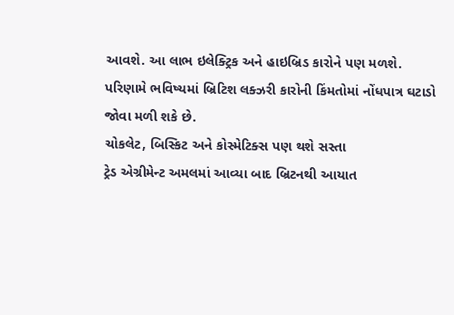આવશે. આ લાભ ઇલેક્ટ્રિક અને હાઇબ્રિડ કારોને પણ મળશે. પરિણામે ભવિષ્યમાં બ્રિટિશ લક્ઝરી કારોની કિંમતોમાં નોંધપાત્ર ઘટાડો જોવા મળી શકે છે.
ચોકલેટ, બિસ્કિટ અને કોસ્મેટિક્સ પણ થશે સસ્તા
ટ્રેડ એગ્રીમેન્ટ અમલમાં આવ્યા બાદ બ્રિટનથી આયાત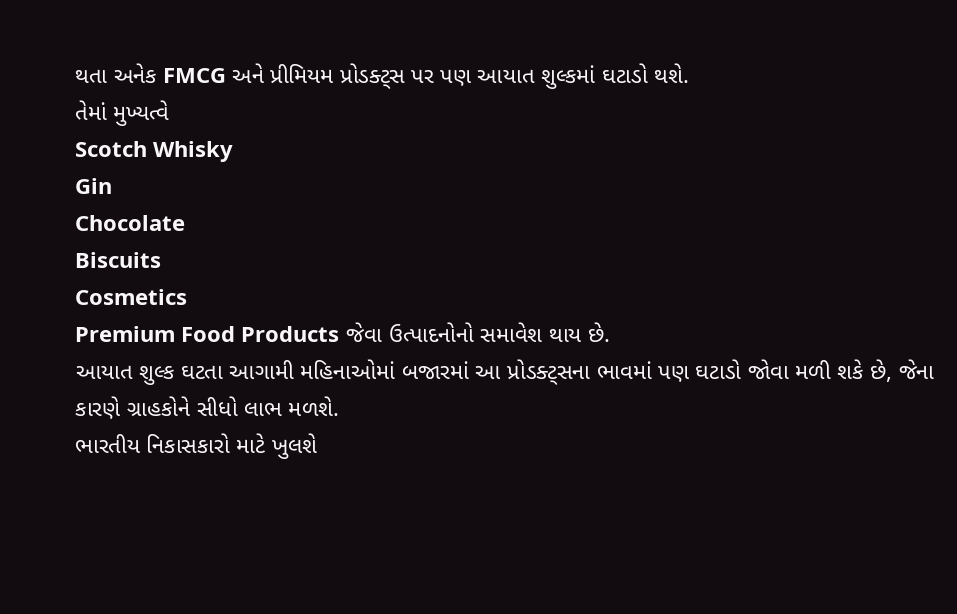થતા અનેક FMCG અને પ્રીમિયમ પ્રોડક્ટ્સ પર પણ આયાત શુલ્કમાં ઘટાડો થશે.
તેમાં મુખ્યત્વે
Scotch Whisky
Gin
Chocolate
Biscuits
Cosmetics
Premium Food Products જેવા ઉત્પાદનોનો સમાવેશ થાય છે.
આયાત શુલ્ક ઘટતા આગામી મહિનાઓમાં બજારમાં આ પ્રોડક્ટ્સના ભાવમાં પણ ઘટાડો જોવા મળી શકે છે, જેના કારણે ગ્રાહકોને સીધો લાભ મળશે.
ભારતીય નિકાસકારો માટે ખુલશે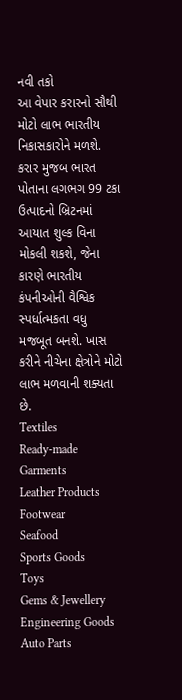નવી તકો
આ વેપાર કરારનો સૌથી મોટો લાભ ભારતીય નિકાસકારોને મળશે. કરાર મુજબ ભારત પોતાના લગભગ 99 ટકા ઉત્પાદનો બ્રિટનમાં આયાત શુલ્ક વિના મોકલી શકશે, જેના કારણે ભારતીય કંપનીઓની વૈશ્વિક સ્પર્ધાત્મકતા વધુ મજબૂત બનશે. ખાસ કરીને નીચેના ક્ષેત્રોને મોટો લાભ મળવાની શક્યતા છે.
Textiles
Ready-made Garments
Leather Products
Footwear
Seafood
Sports Goods
Toys
Gems & Jewellery
Engineering Goods
Auto Parts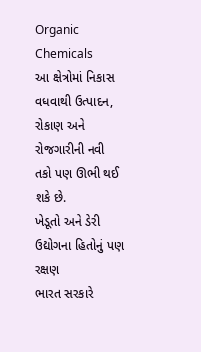Organic Chemicals
આ ક્ષેત્રોમાં નિકાસ વધવાથી ઉત્પાદન, રોકાણ અને રોજગારીની નવી તકો પણ ઊભી થઈ શકે છે.
ખેડૂતો અને ડેરી ઉદ્યોગના હિતોનું પણ રક્ષણ
ભારત સરકારે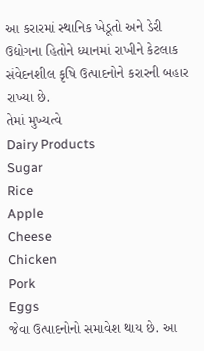આ કરારમાં સ્થાનિક ખેડૂતો અને ડેરી ઉદ્યોગના હિતોને ધ્યાનમાં રાખીને કેટલાક સંવેદનશીલ કૃષિ ઉત્પાદનોને કરારની બહાર રાખ્યા છે.
તેમાં મુખ્યત્વે
Dairy Products
Sugar
Rice
Apple
Cheese
Chicken
Pork
Eggs
જેવા ઉત્પાદનોનો સમાવેશ થાય છે. આ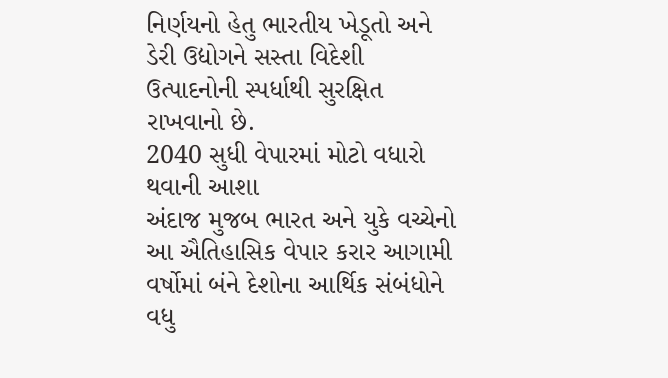નિર્ણયનો હેતુ ભારતીય ખેડૂતો અને ડેરી ઉદ્યોગને સસ્તા વિદેશી ઉત્પાદનોની સ્પર્ધાથી સુરક્ષિત રાખવાનો છે.
2040 સુધી વેપારમાં મોટો વધારો થવાની આશા
અંદાજ મુજબ ભારત અને યુકે વચ્ચેનો આ ઐતિહાસિક વેપાર કરાર આગામી વર્ષોમાં બંને દેશોના આર્થિક સંબંધોને વધુ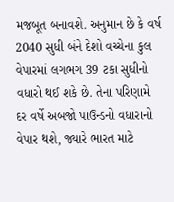મજબૂત બનાવશે. અનુમાન છે કે વર્ષ 2040 સુધી બંને દેશો વચ્ચેના કુલ વેપારમાં લગભગ 39 ટકા સુધીનો વધારો થઈ શકે છે. તેના પરિણામે દર વર્ષે અબજો પાઉન્ડનો વધારાનો વેપાર થશે, જ્યારે ભારત માટે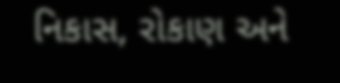નિકાસ, રોકાણ અને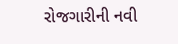રોજગારીની નવી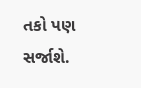તકો પણ સર્જાશે.